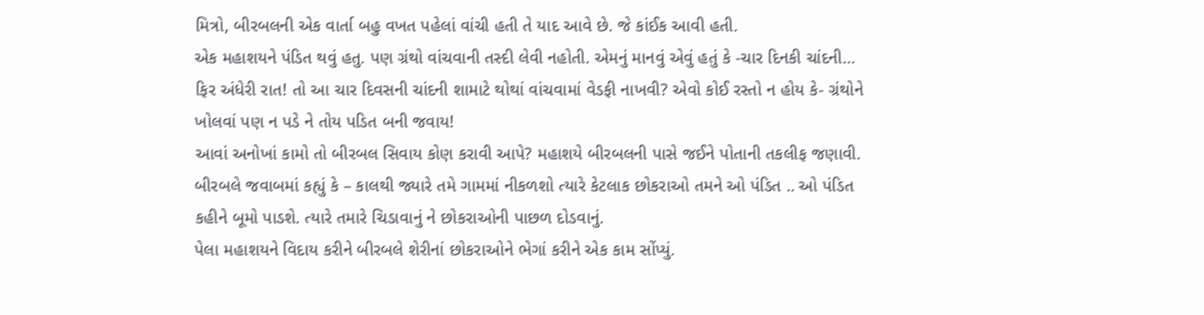મિત્રો, બીરબલની એક વાર્તા બહુ વખત પહેલાં વાંચી હતી તે યાદ આવે છે. જે કાંઈક આવી હતી.
એક મહાશયને પંડિત થવું હતુ. પણ ગ્રંથો વાંચવાની તસ્દી લેવી નહોતી. એમનું માનવું એવું હતું કે -ચાર દિનકી ચાંદની… ફિર અંધેરી રાત! તો આ ચાર દિવસની ચાંદની શામાટે થોથાં વાંચવામાં વેડફી નાખવી? એવો કોઈ રસ્તો ન હોય કે- ગ્રંથોને ખોલવાં પણ ન પડે ને તોય પડિત બની જવાય!
આવાં અનોખાં કામો તો બીરબલ સિવાય કોણ કરાવી આપે? મહાશયે બીરબલની પાસે જઈને પોતાની તકલીફ જણાવી.
બીરબલે જવાબમાં કહ્યું કે – કાલથી જ્યારે તમે ગામમાં નીકળશો ત્યારે કેટલાક છોકરાઓ તમને ઓ પંડિત .. ઓ પંડિત કહીને બૂમો પાડશે. ત્યારે તમારે ચિડાવાનું ને છોકરાઓની પાછળ દોડવાનું.
પેલા મહાશયને વિદાય કરીને બીરબલે શેરીનાં છોકરાઓને ભેગાં કરીને એક કામ સોંપ્યું.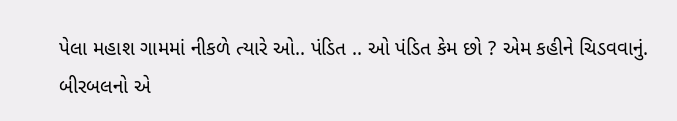પેલા મહાશ ગામમાં નીકળે ત્યારે ઓ.. પંડિત .. ઓ પંડિત કેમ છો ? એમ કહીને ચિડવવાનું.
બીરબલનો એ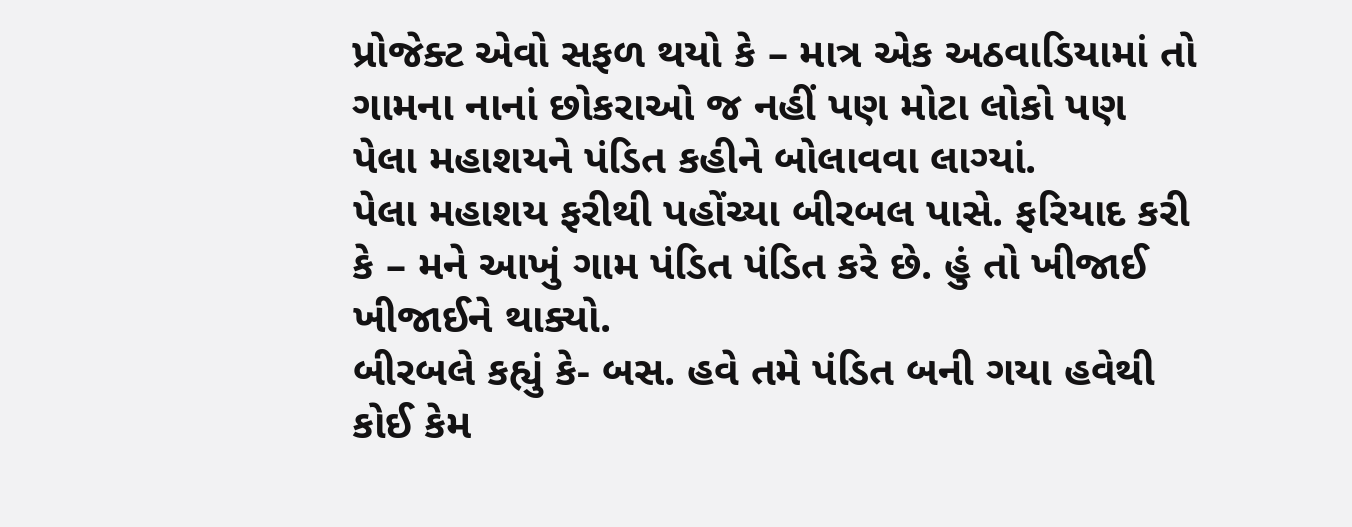પ્રોજેક્ટ એવો સફળ થયો કે – માત્ર એક અઠવાડિયામાં તો ગામના નાનાં છોકરાઓ જ નહીં પણ મોટા લોકો પણ પેલા મહાશયને પંડિત કહીને બોલાવવા લાગ્યાં.
પેલા મહાશય ફરીથી પહોંચ્યા બીરબલ પાસે. ફરિયાદ કરી કે – મને આખું ગામ પંડિત પંડિત કરે છે. હું તો ખીજાઈ ખીજાઈને થાક્યો.
બીરબલે કહ્યું કે- બસ. હવે તમે પંડિત બની ગયા હવેથી કોઈ કેમ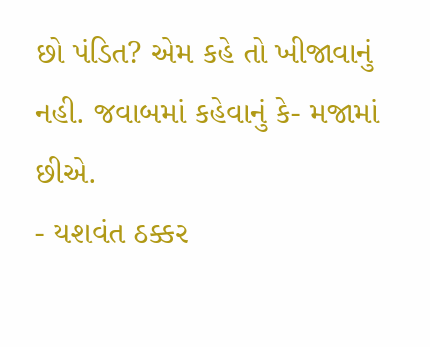છો પંડિત? એમ કહે તો ખીજાવાનું નહી. જવાબમાં કહેવાનું કે- મજામાં છીએ.
- યશવંત ઠક્કર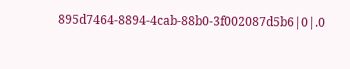895d7464-8894-4cab-88b0-3f002087d5b6|0|.0